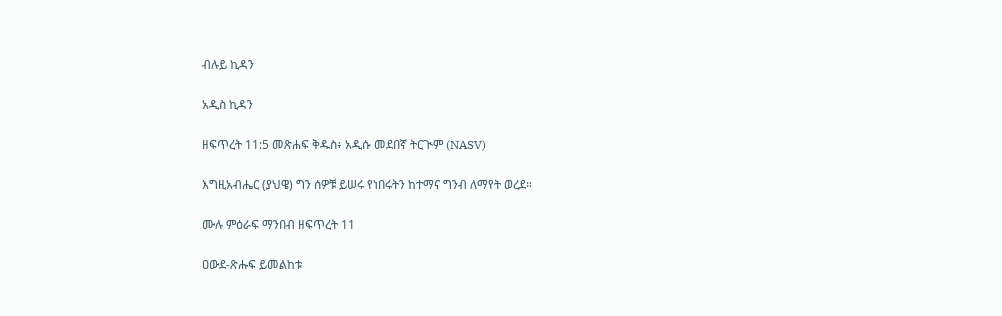ብሉይ ኪዳን

አዲስ ኪዳን

ዘፍጥረት 11:5 መጽሐፍ ቅዱስ፥ አዲሱ መደበኛ ትርጒም (NASV)

እግዚአብሔር (ያህዌ) ግን ሰዎቹ ይሠሩ የነበሩትን ከተማና ግንብ ለማየት ወረደ።

ሙሉ ምዕራፍ ማንበብ ዘፍጥረት 11

ዐውደ-ጽሑፍ ይመልከቱ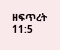ዘፍጥረት 11:5